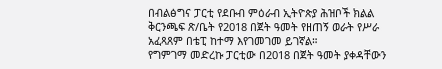በብልፅግና ፓርቲ የደቡብ ምዕራብ ኢትዮጵያ ሕዝቦች ክልል ቅርንጫፍ ጽ/ቤት የ2018 በጀት ዓመት የዘጠኝ ወራት የሥራ አፈጻጸም በቴፒ ከተማ እየገመገመ ይገኛል።
የግምገማ መድረኩ ፓርቲው በ2018 በጀት ዓመት ያቀዳቸውን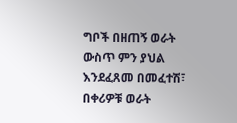ግቦች በዘጠኝ ወራት ውስጥ ምን ያህል እንደፈጸመ በመፈተሽ፣ በቀሪዎቹ ወራት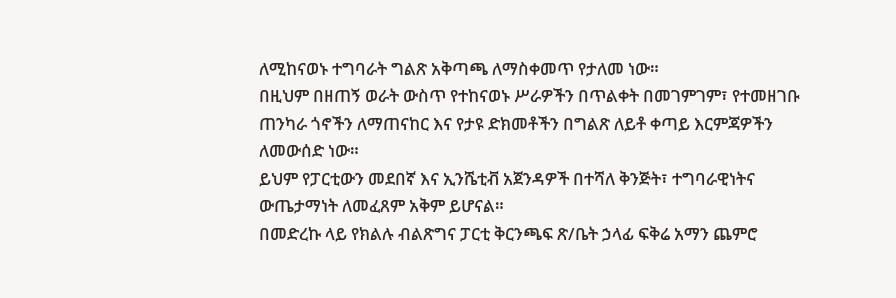ለሚከናወኑ ተግባራት ግልጽ አቅጣጫ ለማስቀመጥ የታለመ ነው።
በዚህም በዘጠኝ ወራት ውስጥ የተከናወኑ ሥራዎችን በጥልቀት በመገምገም፣ የተመዘገቡ ጠንካራ ጎኖችን ለማጠናከር እና የታዩ ድክመቶችን በግልጽ ለይቶ ቀጣይ እርምጃዎችን ለመውሰድ ነው።
ይህም የፓርቲውን መደበኛ እና ኢንሼቲቭ አጀንዳዎች በተሻለ ቅንጅት፣ ተግባራዊነትና ውጤታማነት ለመፈጸም አቅም ይሆናል።
በመድረኩ ላይ የክልሉ ብልጽግና ፓርቲ ቅርንጫፍ ጽ/ቤት ኃላፊ ፍቅሬ አማን ጨምሮ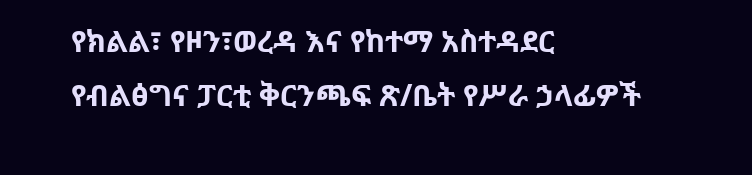የክልል፣ የዞን፣ወረዳ እና የከተማ አስተዳደር የብልፅግና ፓርቲ ቅርንጫፍ ጽ/ቤት የሥራ ኃላፊዎች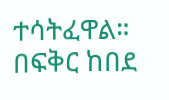ተሳትፈዋል።
በፍቅር ከበደ